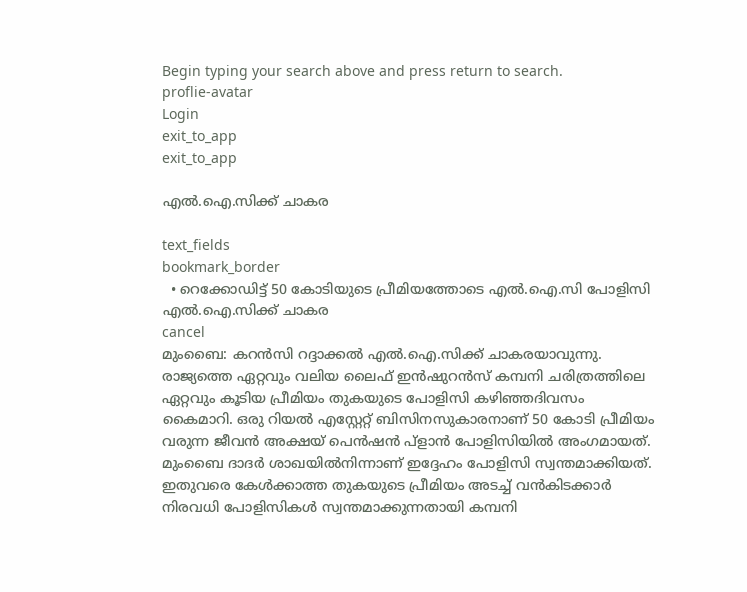Begin typing your search above and press return to search.
proflie-avatar
Login
exit_to_app
exit_to_app

എല്‍.ഐ.സിക്ക് ചാകര

text_fields
bookmark_border
  • റെക്കോഡിട്ട് 50 കോടിയുടെ പ്രീമിയത്തോടെ എല്‍.ഐ.സി പോളിസി
എല്‍.ഐ.സിക്ക് ചാകര
cancel
മുംബൈ: കറന്‍സി റദ്ദാക്കല്‍ എല്‍.ഐ.സിക്ക് ചാകരയാവുന്നു. രാജ്യത്തെ ഏറ്റവും വലിയ ലൈഫ് ഇന്‍ഷുറന്‍സ് കമ്പനി ചരിത്രത്തിലെ ഏറ്റവും കൂടിയ പ്രീമിയം തുകയുടെ പോളിസി കഴിഞ്ഞദിവസം കൈമാറി. ഒരു റിയല്‍ എസ്റ്റേറ്റ് ബിസിനസുകാരനാണ് 50 കോടി പ്രീമിയം വരുന്ന ജീവന്‍ അക്ഷയ് പെന്‍ഷന്‍ പ്ളാന്‍ പോളിസിയില്‍ അംഗമായത്. മുംബൈ ദാദര്‍ ശാഖയില്‍നിന്നാണ് ഇദ്ദേഹം പോളിസി സ്വന്തമാക്കിയത്.
ഇതുവരെ കേള്‍ക്കാത്ത തുകയുടെ പ്രീമിയം അടച്ച് വന്‍കിടക്കാര്‍ നിരവധി പോളിസികള്‍ സ്വന്തമാക്കുന്നതായി കമ്പനി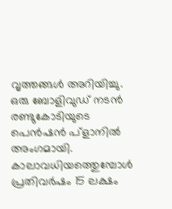വൃത്തങ്ങള്‍ അറിയിച്ചു.
ഒരു ബോളിവുഡ് നടന്‍ രണ്ടുകോടിയുടെ പെന്‍ഷന്‍ പ്ളാനില്‍ അംഗമായി. കാലാവധിയത്തെുമ്പോള്‍ പ്രതിവര്‍ഷം 15 ലക്ഷം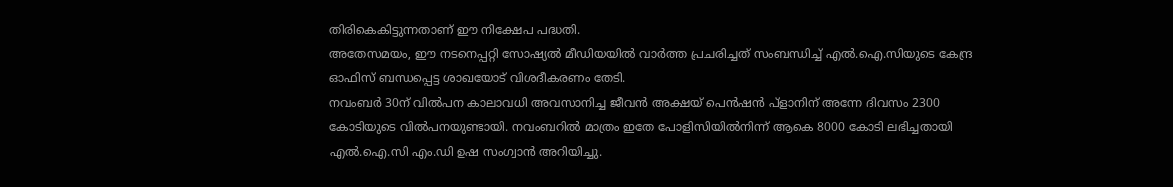തിരികെകിട്ടുന്നതാണ് ഈ നിക്ഷേപ പദ്ധതി.
അതേസമയം, ഈ നടനെപ്പറ്റി സോഷ്യല്‍ മീഡിയയില്‍ വാര്‍ത്ത പ്രചരിച്ചത് സംബന്ധിച്ച് എല്‍.ഐ.സിയുടെ കേന്ദ്ര ഓഫിസ് ബന്ധപ്പെട്ട ശാഖയോട് വിശദീകരണം തേടി.
നവംബര്‍ 30ന് വില്‍പന കാലാവധി അവസാനിച്ച ജീവന്‍ അക്ഷയ് പെന്‍ഷന്‍ പ്ളാനിന് അന്നേ ദിവസം 2300 കോടിയുടെ വില്‍പനയുണ്ടായി. നവംബറില്‍ മാത്രം ഇതേ പോളിസിയില്‍നിന്ന് ആകെ 8000 കോടി ലഭിച്ചതായി എല്‍.ഐ.സി എം.ഡി ഉഷ സംഗ്വാന്‍ അറിയിച്ചു.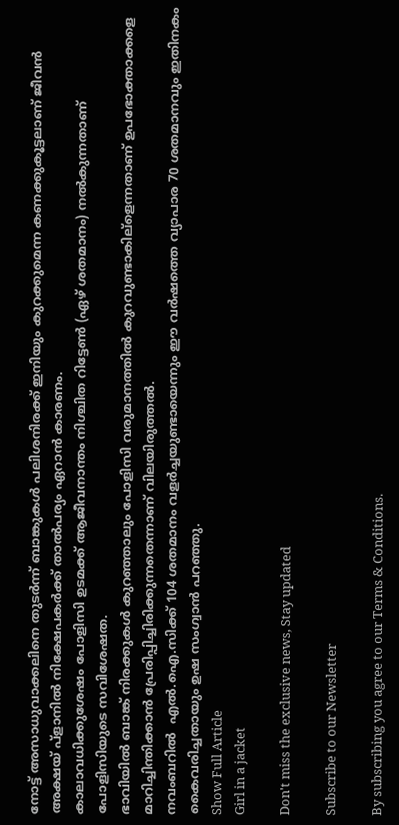നോട്ട് അസാധുവാക്കലിനെ തുടര്‍ന്ന് ബാങ്കുകള്‍ പലിശനിരക്ക് ഇനിയും കുറക്കുമെന്ന കണക്കുകൂട്ടലാണ് ജീവന്‍ അക്ഷയ് പ്ളാനില്‍ നിക്ഷേപകര്‍ക്ക് താല്‍പര്യം ഏറാന്‍ കാരണം.
കാലാവധിക്കുശേഷം പോളിസി ഉടമക്ക് ആജീവനാന്തം നിശ്ചിത റിട്ടേണ്‍ (ഏഴ് ശതമാനം) നല്‍കുന്നതാണ് പോളിസിയുടെ സവിശേഷത.
ഭാവിയില്‍ ബാങ്ക് നിരക്കുകള്‍ കുറഞ്ഞാലും പോളിസി വരുമാനത്തില്‍ കുറവുണ്ടാകില്ളെന്നതാണ് ഉപഭോക്താക്കളെ മാറിച്ചിന്തിക്കാന്‍ പ്രേരിപ്പിച്ചിരിക്കുന്നതെന്നാണ് വിലയിരുത്തല്‍.
നവംബറില്‍  എല്‍.ഐ.സിക്ക് 104 ശതമാനം വളര്‍ച്ചയുണ്ടായെന്നും ഈ വര്‍ഷത്തെ വ്യാപാര 70 ശതമാനവും ഇതിനകം കൈവരിച്ചതായും ഉഷ സംഗ്വാന്‍ പറഞ്ഞു.
Show Full Article
Girl in a jacket

Don't miss the exclusive news, Stay updated

Subscribe to our Newsletter

By subscribing you agree to our Terms & Conditions.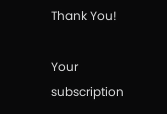Thank You!

Your subscription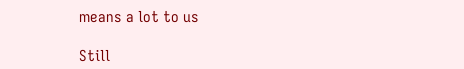means a lot to us

Still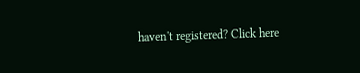haven't registered? Click here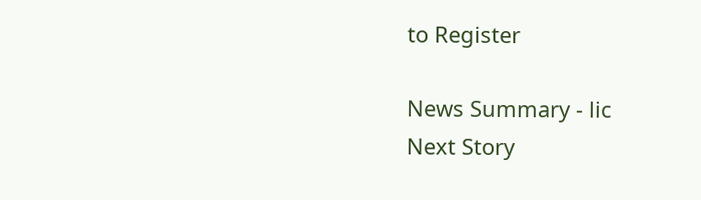to Register

News Summary - lic
Next Story